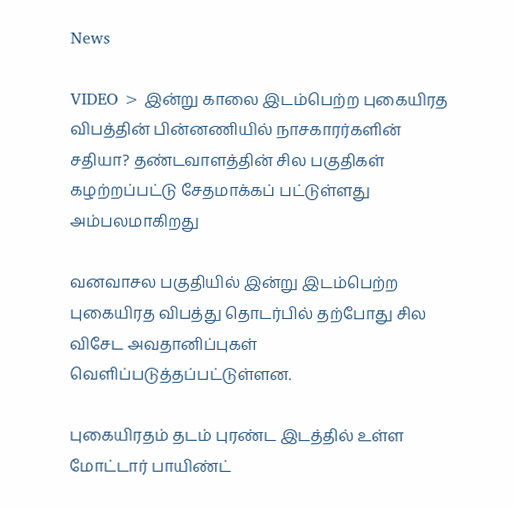News

VIDEO > இன்று காலை இடம்பெற்ற புகையிரத விபத்தின் பின்னணியில் நாசகாரர்களின் சதியா? தண்டவாளத்தின் சில பகுதிகள் கழற்றப்பட்டு சேதமாக்கப் பட்டுள்ளது அம்பலமாகிறது

வனவாசல பகுதியில் இன்று இடம்பெற்ற புகையிரத விபத்து தொடர்பில் தற்போது சில விசேட அவதானிப்புகள் வெளிப்படுத்தப்பட்டுள்ளன.

புகையிரதம் தடம் புரண்ட இடத்தில் உள்ள மோட்டார் பாயிண்ட்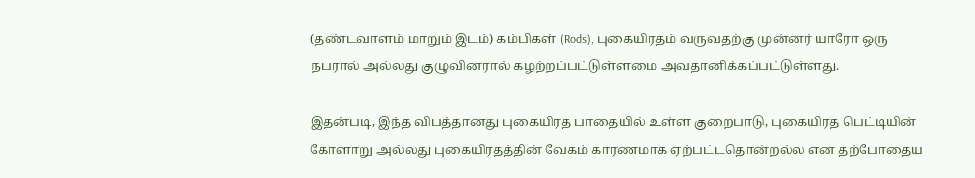(தண்டவாளம் மாறும் இடம்) கம்பிகள் (Rods), புகையிரதம் வருவதற்கு முன்னர் யாரோ ஒரு நபரால் அல்லது குழுவினரால் கழற்றப்பட்டுள்ளமை அவதானிக்கப்பட்டுள்ளது.

இதன்படி, இந்த விபத்தானது புகையிரத பாதையில் உள்ள குறைபாடு, புகையிரத பெட்டியின் கோளாறு அல்லது புகையிரதத்தின் வேகம் காரணமாக ஏற்பட்டதொன்றல்ல என தற்போதைய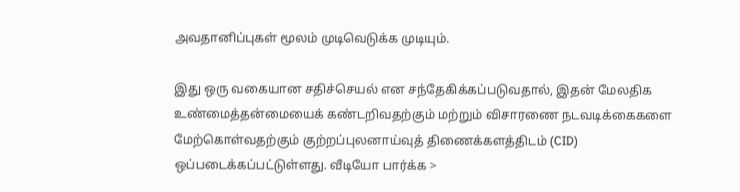அவதானிப்புகள் மூலம் முடிவெடுக்க முடியும்.

இது ஒரு வகையான சதிச்செயல் என சந்தேகிக்கப்படுவதால், இதன் மேலதிக உண்மைத்தன்மையைக் கண்டறிவதற்கும் மற்றும் விசாரணை நடவடிக்கைகளை மேற்கொள்வதற்கும் குற்றப்புலனாய்வுத் திணைக்களத்திடம் (CID) ஒப்படைக்கப்பட்டுள்ளது. வீடியோ பார்க்க >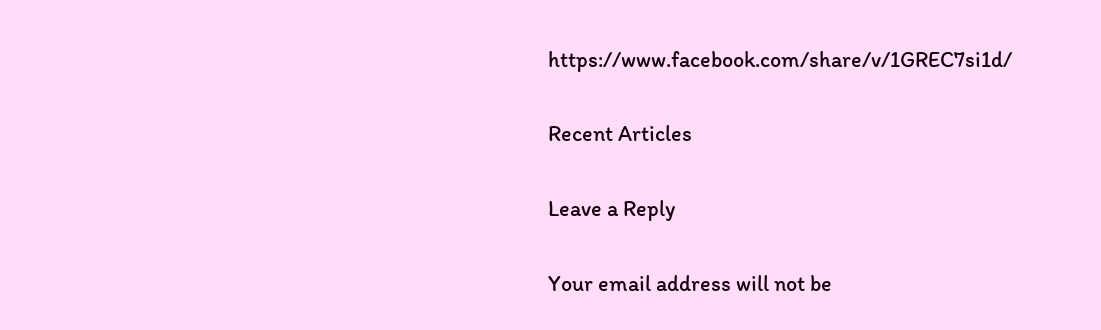https://www.facebook.com/share/v/1GREC7si1d/

Recent Articles

Leave a Reply

Your email address will not be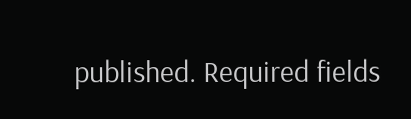published. Required fields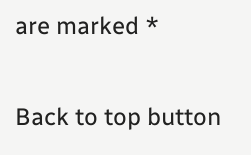are marked *

Back to top button